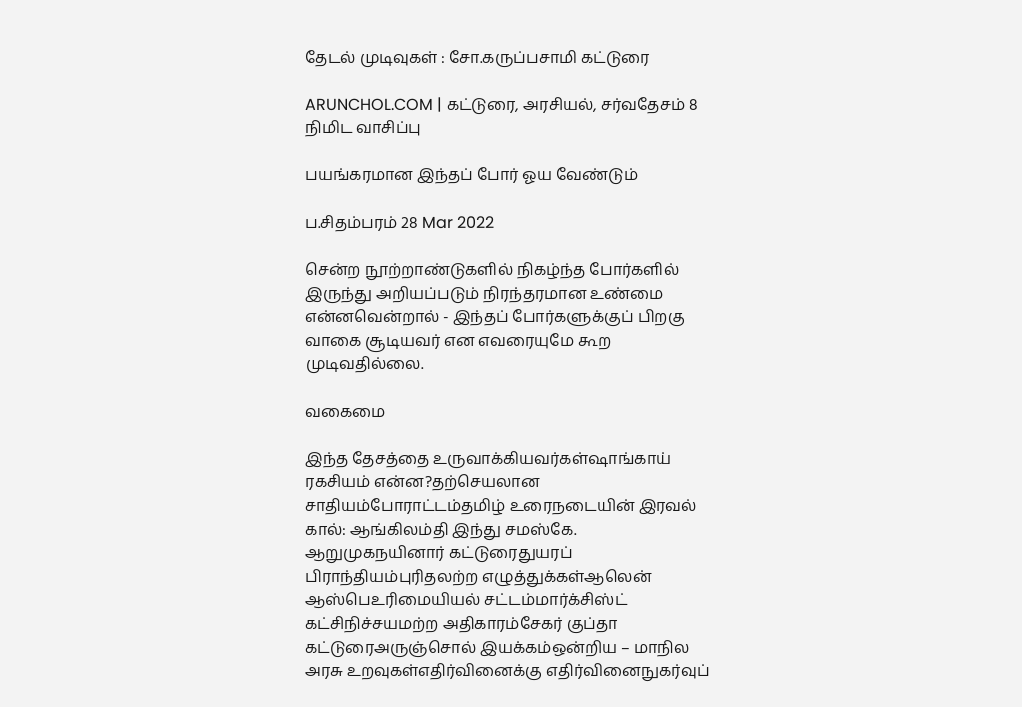தேடல் முடிவுகள் : சோ.கருப்பசாமி கட்டுரை

ARUNCHOL.COM | கட்டுரை, அரசியல், சர்வதேசம் 8 நிமிட வாசிப்பு

பயங்கரமான இந்தப் போர் ஓய வேண்டும்

ப.சிதம்பரம் 28 Mar 2022

சென்ற நூற்றாண்டுகளில் நிகழ்ந்த போர்களில் இருந்து அறியப்படும் நிரந்தரமான உண்மை என்னவென்றால் - இந்தப் போர்களுக்குப் பிறகு வாகை சூடியவர் என எவரையுமே கூற முடிவதில்லை.

வகைமை

இந்த தேசத்தை உருவாக்கியவர்கள்ஷாங்காய் ரகசியம் என்ன?தற்செயலான சாதியம்போராட்டம்தமிழ் உரைநடையின் இரவல் கால்: ஆங்கிலம்தி இந்து சமஸ்கே. ஆறுமுகநயினார் கட்டுரைதுயரப் பிராந்தியம்புரிதலற்ற எழுத்துக்கள்ஆலென் ஆஸ்பெஉரிமையியல் சட்டம்மார்க்சிஸ்ட் கட்சிநிச்சயமற்ற அதிகாரம்சேகர் குப்தா கட்டுரைஅருஞ்சொல் இயக்கம்ஒன்றிய – மாநில அரசு உறவுகள்எதிர்வினைக்கு எதிர்வினைநுகர்வுப்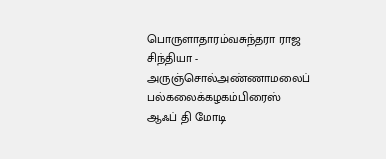பொருளாதாரம்வசுந்தரா ராஜ சிந்தியா - அருஞ்சொல்அண்ணாமலைப் பல்கலைக்கழகம்பிரைஸ் ஆஃப் தி மோடி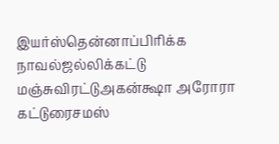இயர்ஸ்தென்னாப்பிரிக்க நாவல்ஜல்லிக்கட்டு மஞ்சுவிரட்டுஅகன்க்ஷா அரோரா கட்டுரைசமஸ்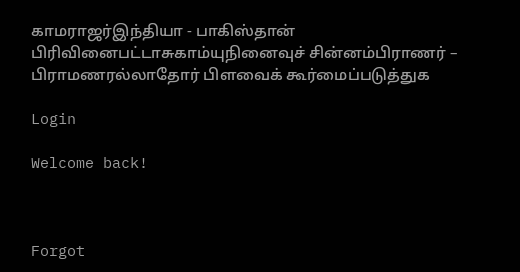காமராஜர்இந்தியா - பாகிஸ்தான் பிரிவினைபட்டாசுகாம்யுநினைவுச் சின்னம்பிராணர் – பிராமணரல்லாதோர் பிளவைக் கூர்மைப்படுத்துக

Login

Welcome back!



Forgot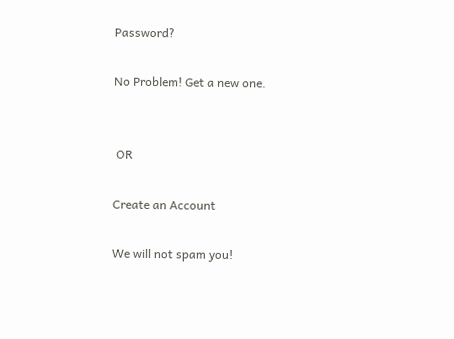Password?

No Problem! Get a new one.


 OR

Create an Account

We will not spam you!